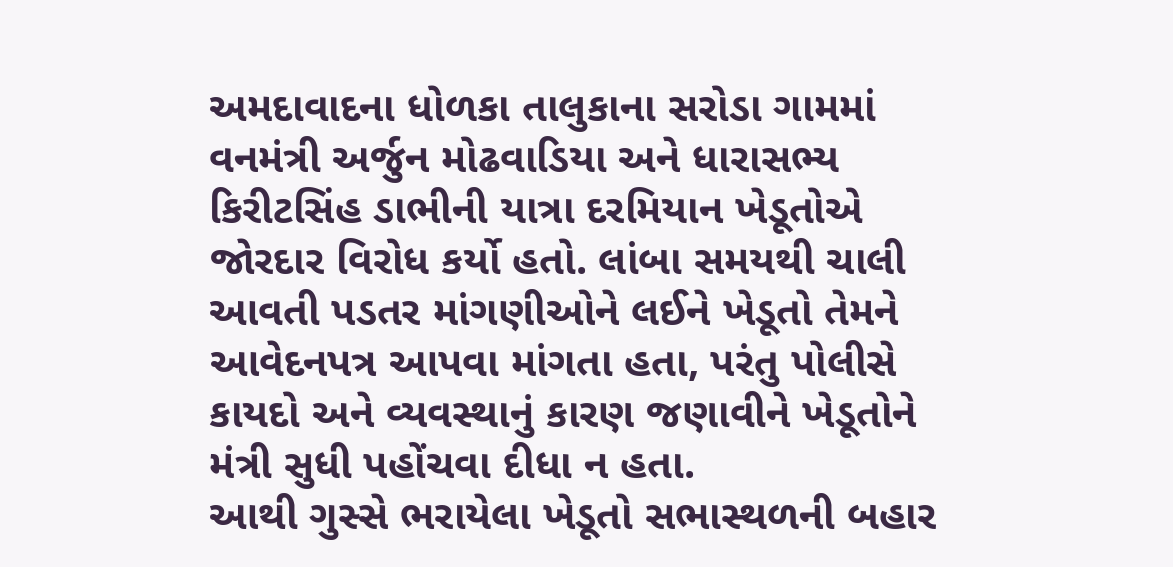અમદાવાદના ધોળકા તાલુકાના સરોડા ગામમાં વનમંત્રી અર્જુન મોઢવાડિયા અને ધારાસભ્ય કિરીટસિંહ ડાભીની યાત્રા દરમિયાન ખેડૂતોએ જોરદાર વિરોધ કર્યો હતો. લાંબા સમયથી ચાલી આવતી પડતર માંગણીઓને લઈને ખેડૂતો તેમને આવેદનપત્ર આપવા માંગતા હતા, પરંતુ પોલીસે કાયદો અને વ્યવસ્થાનું કારણ જણાવીને ખેડૂતોને મંત્રી સુધી પહોંચવા દીધા ન હતા.
આથી ગુસ્સે ભરાયેલા ખેડૂતો સભાસ્થળની બહાર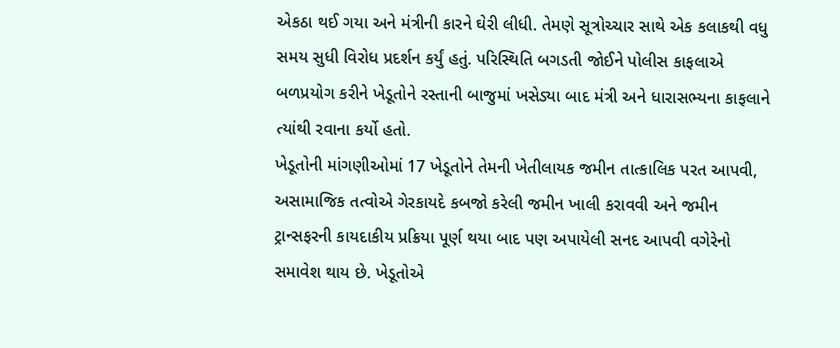એકઠા થઈ ગયા અને મંત્રીની કારને ઘેરી લીધી. તેમણે સૂત્રોચ્ચાર સાથે એક કલાકથી વધુ સમય સુધી વિરોધ પ્રદર્શન કર્યું હતું. પરિસ્થિતિ બગડતી જોઈને પોલીસ કાફલાએ બળપ્રયોગ કરીને ખેડૂતોને રસ્તાની બાજુમાં ખસેડ્યા બાદ મંત્રી અને ધારાસભ્યના કાફલાને ત્યાંથી રવાના કર્યો હતો.
ખેડૂતોની માંગણીઓમાં 17 ખેડૂતોને તેમની ખેતીલાયક જમીન તાત્કાલિક પરત આપવી, અસામાજિક તત્વોએ ગેરકાયદે કબજો કરેલી જમીન ખાલી કરાવવી અને જમીન ટ્રાન્સફરની કાયદાકીય પ્રક્રિયા પૂર્ણ થયા બાદ પણ અપાયેલી સનદ આપવી વગેરેનો સમાવેશ થાય છે. ખેડૂતોએ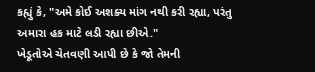કહ્યું કે, "અમે કોઈ અશક્ય માંગ નથી કરી રહ્યા, પરંતુ અમારા હક માટે લડી રહ્યા છીએ."
ખેડૂતોએ ચેતવણી આપી છે કે જો તેમની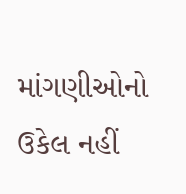માંગણીઓનો ઉકેલ નહીં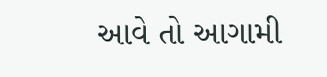આવે તો આગામી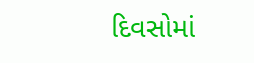દિવસોમાં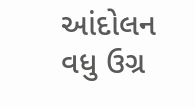આંદોલન વધુ ઉગ્ર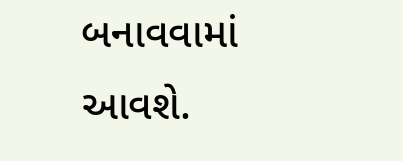બનાવવામાં આવશે.